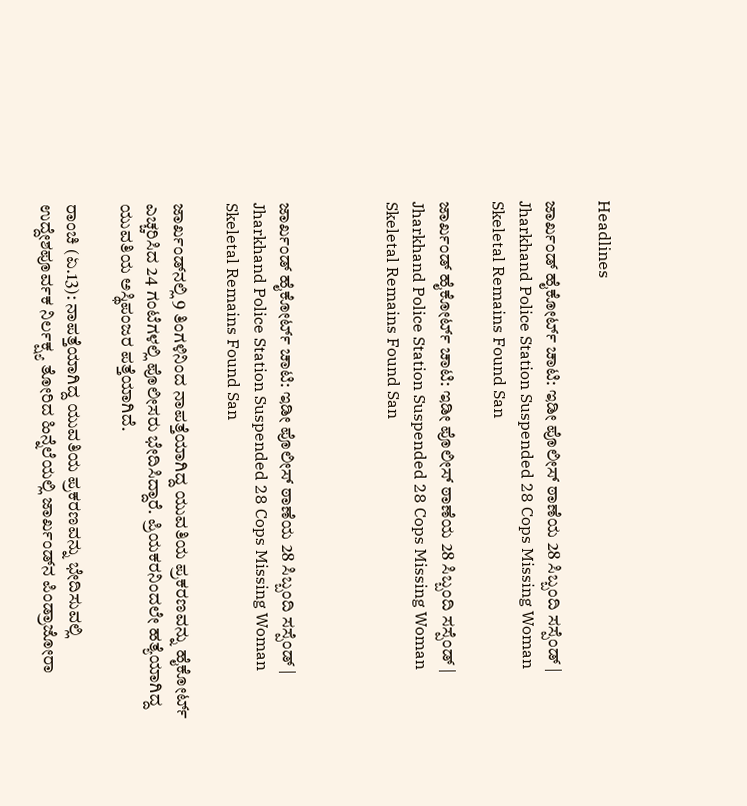Headlines

ಜಾರ್ಖಂಡ್ ಹೈಕೋರ್ಟ್ ಚಾಟಿ: ಇಡೀ ಪೊಲೀಸ್ ಠಾಣೆಯ 28 ಸಿಬ್ಬಂದಿ ಸಸ್ಪೆಂಡ್‌ | Jharkhand Police Station Suspended 28 Cops Missing Woman Skeletal Remains Found San

ಜಾರ್ಖಂಡ್ ಹೈಕೋರ್ಟ್ ಚಾಟಿ: ಇಡೀ ಪೊಲೀಸ್ ಠಾಣೆಯ 28 ಸಿಬ್ಬಂದಿ ಸಸ್ಪೆಂಡ್‌ | Jharkhand Police Station Suspended 28 Cops Missing Woman Skeletal Remains Found San



ಜಾರ್ಖಂಡ್ ಹೈಕೋರ್ಟ್ ಚಾಟಿ: ಇಡೀ ಪೊಲೀಸ್ ಠಾಣೆಯ 28 ಸಿಬ್ಬಂದಿ ಸಸ್ಪೆಂಡ್‌ | Jharkhand Police Station Suspended 28 Cops Missing Woman Skeletal Remains Found San

ಜಾರ್ಖಂಡ್‌ನಲ್ಲಿ 9 ತಿಂಗಳಿನಿಂದ ನಾಪತ್ತೆಯಾಗಿದ್ದ ಯುವತಿಯ ಪ್ರಕರಣವನ್ನು ಹೈಕೋರ್ಟ್ ಎಚ್ಚರಿಸಿದ 24 ಗಂಟೆಗಳಲ್ಲಿ ಪೊಲೀಸರು ಭೇದಿಸಿದ್ದಾರೆ. ಪ್ರಿಯಕರನಿಂದಲೇ ಹತ್ಯೆಯಾಗಿದ್ದ ಯುವತಿಯ ಅಸ್ಥಿಪಂಜರ ಪತ್ತೆಯಾಗಿದೆ.

ರಾಂಚಿ (ಏ.13): ನಾಪತ್ತೆಯಾಗಿದ್ದ ಯುವತಿಯ ಪ್ರಕರಣವನ್ನು ಭೇದಿಸುವಲ್ಲಿ ಉದ್ದೇಶಪೂರ್ವಕ ನಿರ್ಲಕ್ಷ್ಯ ತೋರಿದ ಹಿನ್ನೆಲೆಯಲ್ಲಿ ಜಾರ್ಖಂಡ್‌ನ ಪಿಂಡ್ರಾಜೋರಾ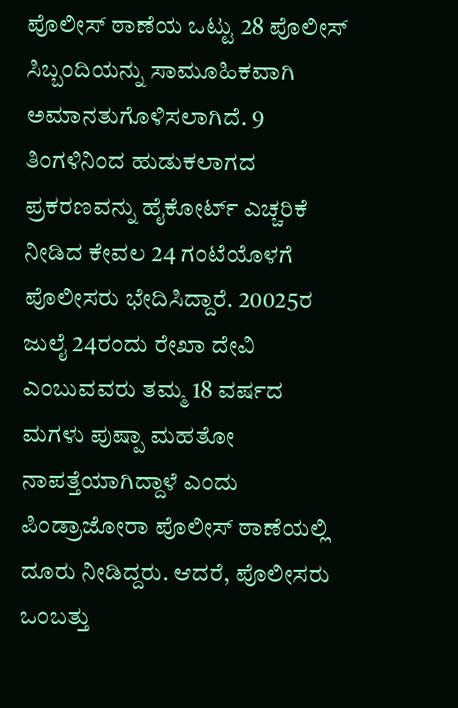ಪೊಲೀಸ್ ಠಾಣೆಯ ಒಟ್ಟು 28 ಪೊಲೀಸ್ ಸಿಬ್ಬಂದಿಯನ್ನು ಸಾಮೂಹಿಕವಾಗಿ ಅಮಾನತುಗೊಳಿಸಲಾಗಿದೆ. 9 ತಿಂಗಳಿನಿಂದ ಹುಡುಕಲಾಗದ ಪ್ರಕರಣವನ್ನು ಹೈಕೋರ್ಟ್ ಎಚ್ಚರಿಕೆ ನೀಡಿದ ಕೇವಲ 24 ಗಂಟೆಯೊಳಗೆ ಪೊಲೀಸರು ಭೇದಿಸಿದ್ದಾರೆ. 20025ರ ಜುಲೈ 24ರಂದು ರೇಖಾ ದೇವಿ ಎಂಬುವವರು ತಮ್ಮ 18 ವರ್ಷದ ಮಗಳು ಪುಷ್ಪಾ ಮಹತೋ ನಾಪತ್ತೆಯಾಗಿದ್ದಾಳೆ ಎಂದು ಪಿಂಡ್ರಾಜೋರಾ ಪೊಲೀಸ್ ಠಾಣೆಯಲ್ಲಿ ದೂರು ನೀಡಿದ್ದರು. ಆದರೆ, ಪೊಲೀಸರು ಒಂಬತ್ತು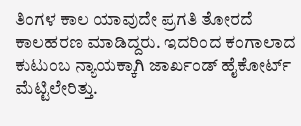ತಿಂಗಳ ಕಾಲ ಯಾವುದೇ ಪ್ರಗತಿ ತೋರದೆ ಕಾಲಹರಣ ಮಾಡಿದ್ದರು. ಇದರಿಂದ ಕಂಗಾಲಾದ ಕುಟುಂಬ ನ್ಯಾಯಕ್ಕಾಗಿ ಜಾರ್ಖಂಡ್ ಹೈಕೋರ್ಟ್ ಮೆಟ್ಟಿಲೇರಿತ್ತು.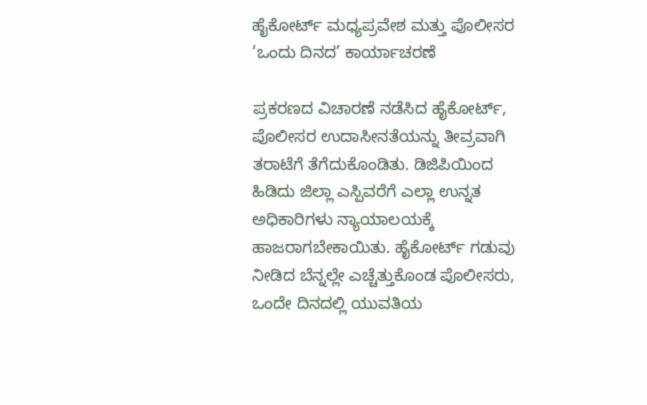ಹೈಕೋರ್ಟ್ ಮಧ್ಯಪ್ರವೇಶ ಮತ್ತು ಪೊಲೀಸರ ‘ಒಂದು ದಿನದ’ ಕಾರ್ಯಾಚರಣೆ

ಪ್ರಕರಣದ ವಿಚಾರಣೆ ನಡೆಸಿದ ಹೈಕೋರ್ಟ್, ಪೊಲೀಸರ ಉದಾಸೀನತೆಯನ್ನು ತೀವ್ರವಾಗಿ ತರಾಟೆಗೆ ತೆಗೆದುಕೊಂಡಿತು. ಡಿಜಿಪಿಯಿಂದ ಹಿಡಿದು ಜಿಲ್ಲಾ ಎಸ್ಪಿವರೆಗೆ ಎಲ್ಲಾ ಉನ್ನತ ಅಧಿಕಾರಿಗಳು ನ್ಯಾಯಾಲಯಕ್ಕೆ ಹಾಜರಾಗಬೇಕಾಯಿತು. ಹೈಕೋರ್ಟ್ ಗಡುವು ನೀಡಿದ ಬೆನ್ನಲ್ಲೇ ಎಚ್ಚೆತ್ತುಕೊಂಡ ಪೊಲೀಸರು, ಒಂದೇ ದಿನದಲ್ಲಿ ಯುವತಿಯ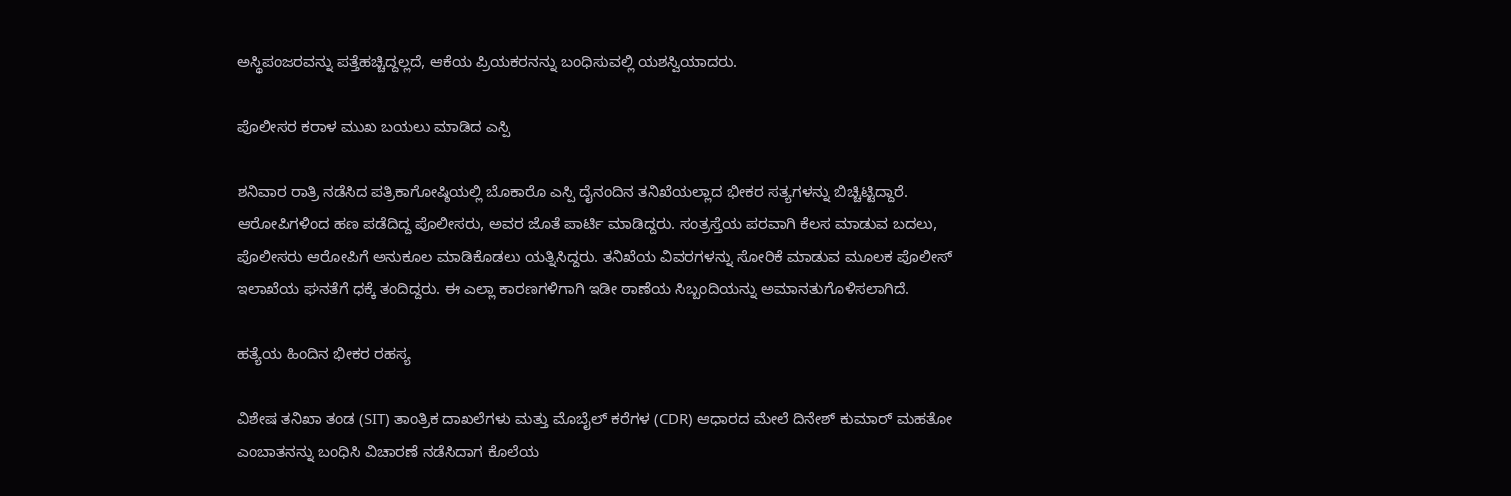ಅಸ್ಥಿಪಂಜರವನ್ನು ಪತ್ತೆಹಚ್ಚಿದ್ದಲ್ಲದೆ, ಆಕೆಯ ಪ್ರಿಯಕರನನ್ನು ಬಂಧಿಸುವಲ್ಲಿ ಯಶಸ್ವಿಯಾದರು.

ಪೊಲೀಸರ ಕರಾಳ ಮುಖ ಬಯಲು ಮಾಡಿದ ಎಸ್ಪಿ

ಶನಿವಾರ ರಾತ್ರಿ ನಡೆಸಿದ ಪತ್ರಿಕಾಗೋಷ್ಠಿಯಲ್ಲಿ ಬೊಕಾರೊ ಎಸ್ಪಿ ದೈನಂದಿನ ತನಿಖೆಯಲ್ಲಾದ ಭೀಕರ ಸತ್ಯಗಳನ್ನು ಬಿಚ್ಚಿಟ್ಟಿದ್ದಾರೆ. ಆರೋಪಿಗಳಿಂದ ಹಣ ಪಡೆದಿದ್ದ ಪೊಲೀಸರು, ಅವರ ಜೊತೆ ಪಾರ್ಟಿ ಮಾಡಿದ್ದರು. ಸಂತ್ರಸ್ತೆಯ ಪರವಾಗಿ ಕೆಲಸ ಮಾಡುವ ಬದಲು, ಪೊಲೀಸರು ಆರೋಪಿಗೆ ಅನುಕೂಲ ಮಾಡಿಕೊಡಲು ಯತ್ನಿಸಿದ್ದರು. ತನಿಖೆಯ ವಿವರಗಳನ್ನು ಸೋರಿಕೆ ಮಾಡುವ ಮೂಲಕ ಪೊಲೀಸ್ ಇಲಾಖೆಯ ಘನತೆಗೆ ಧಕ್ಕೆ ತಂದಿದ್ದರು. ಈ ಎಲ್ಲಾ ಕಾರಣಗಳಿಗಾಗಿ ಇಡೀ ಠಾಣೆಯ ಸಿಬ್ಬಂದಿಯನ್ನು ಅಮಾನತುಗೊಳಿಸಲಾಗಿದೆ.

ಹತ್ಯೆಯ ಹಿಂದಿನ ಭೀಕರ ರಹಸ್ಯ

ವಿಶೇಷ ತನಿಖಾ ತಂಡ (SIT) ತಾಂತ್ರಿಕ ದಾಖಲೆಗಳು ಮತ್ತು ಮೊಬೈಲ್ ಕರೆಗಳ (CDR) ಆಧಾರದ ಮೇಲೆ ದಿನೇಶ್ ಕುಮಾರ್ ಮಹತೋ ಎಂಬಾತನನ್ನು ಬಂಧಿಸಿ ವಿಚಾರಣೆ ನಡೆಸಿದಾಗ ಕೊಲೆಯ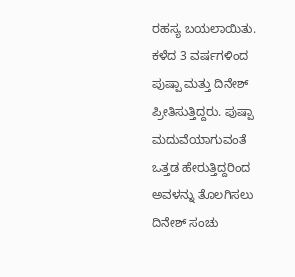ರಹಸ್ಯ ಬಯಲಾಯಿತು. ಕಳೆದ 3 ವರ್ಷಗಳಿಂದ ಪುಷ್ಪಾ ಮತ್ತು ದಿನೇಶ್ ಪ್ರೀತಿಸುತ್ತಿದ್ದರು. ಪುಷ್ಪಾ ಮದುವೆಯಾಗುವಂತೆ ಒತ್ತಡ ಹೇರುತ್ತಿದ್ದರಿಂದ ಅವಳನ್ನು ತೊಲಗಿಸಲು ದಿನೇಶ್ ಸಂಚು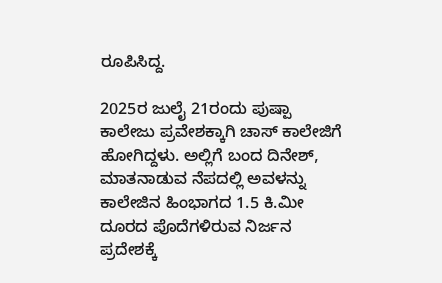ರೂಪಿಸಿದ್ದ.

2025ರ ಜುಲೈ 21ರಂದು ಪುಷ್ಪಾ ಕಾಲೇಜು ಪ್ರವೇಶಕ್ಕಾಗಿ ಚಾಸ್ ಕಾಲೇಜಿಗೆ ಹೋಗಿದ್ದಳು. ಅಲ್ಲಿಗೆ ಬಂದ ದಿನೇಶ್, ಮಾತನಾಡುವ ನೆಪದಲ್ಲಿ ಅವಳನ್ನು ಕಾಲೇಜಿನ ಹಿಂಭಾಗದ 1.5 ಕಿ.ಮೀ ದೂರದ ಪೊದೆಗಳಿರುವ ನಿರ್ಜನ ಪ್ರದೇಶಕ್ಕೆ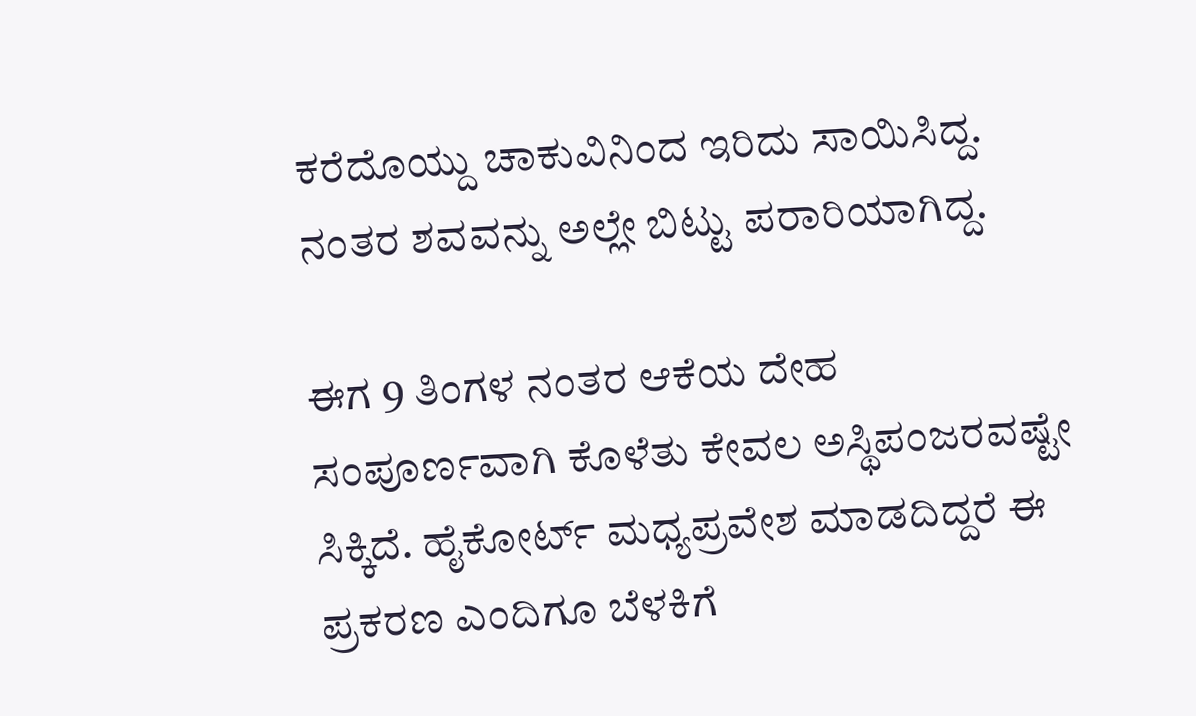ಕರೆದೊಯ್ದು ಚಾಕುವಿನಿಂದ ಇರಿದು ಸಾಯಿಸಿದ್ದ. ನಂತರ ಶವವನ್ನು ಅಲ್ಲೇ ಬಿಟ್ಟು ಪರಾರಿಯಾಗಿದ್ದ.

ಈಗ 9 ತಿಂಗಳ ನಂತರ ಆಕೆಯ ದೇಹ ಸಂಪೂರ್ಣವಾಗಿ ಕೊಳೆತು ಕೇವಲ ಅಸ್ಥಿಪಂಜರವಷ್ಟೇ ಸಿಕ್ಕಿದೆ. ಹೈಕೋರ್ಟ್ ಮಧ್ಯಪ್ರವೇಶ ಮಾಡದಿದ್ದರೆ ಈ ಪ್ರಕರಣ ಎಂದಿಗೂ ಬೆಳಕಿಗೆ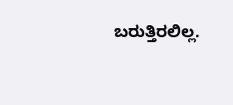ಬರುತ್ತಿರಲಿಲ್ಲ.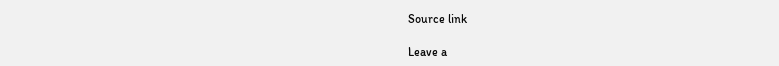Source link

Leave a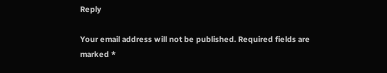Reply

Your email address will not be published. Required fields are marked *